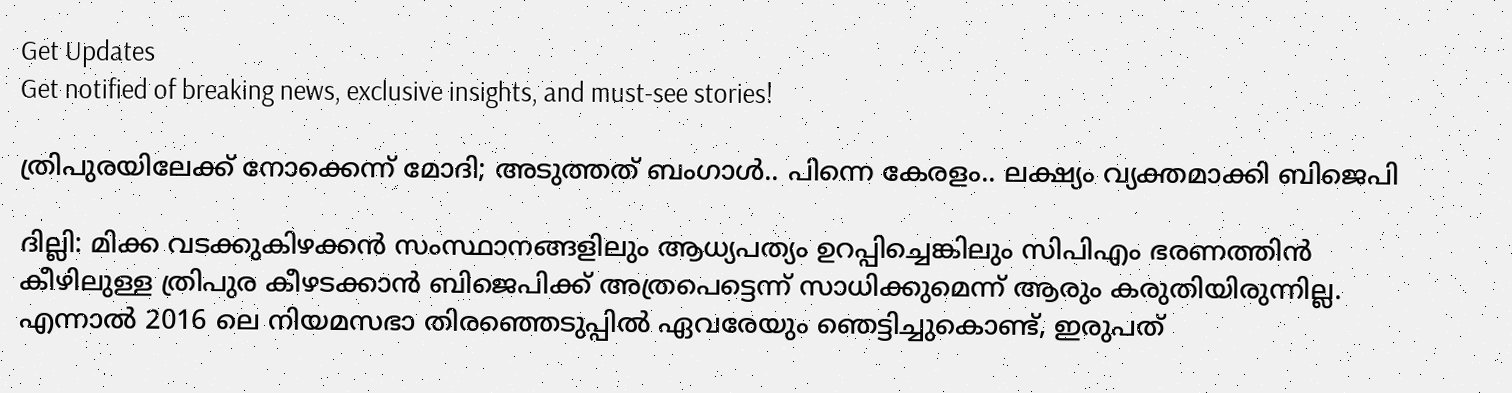Get Updates
Get notified of breaking news, exclusive insights, and must-see stories!

ത്രിപുരയിലേക്ക് നോക്കെന്ന് മോദി; അടുത്തത് ബംഗാള്‍.. പിന്നെ കേരളം.. ലക്ഷ്യം വ്യക്തമാക്കി ബിജെപി

ദില്ലി: മിക്ക വടക്കുകിഴക്കന്‍ സംസ്ഥാനങ്ങളിലും ആധ്യപത്യം ഉറപ്പിച്ചെങ്കിലും സിപിഎം ഭരണത്തിന്‍ കീഴിലുള്ള ത്രിപുര കീഴടക്കാന്‍ ബിജെപിക്ക് അത്രപെട്ടെന്ന് സാധിക്കുമെന്ന് ആരും കരുതിയിരുന്നില്ല. എന്നാല്‍ 2016 ലെ നിയമസഭാ തിര‍ഞ്ഞെടുപ്പില്‍ ഏവരേയും ഞെട്ടിച്ചുകൊണ്ട്, ഇരുപത്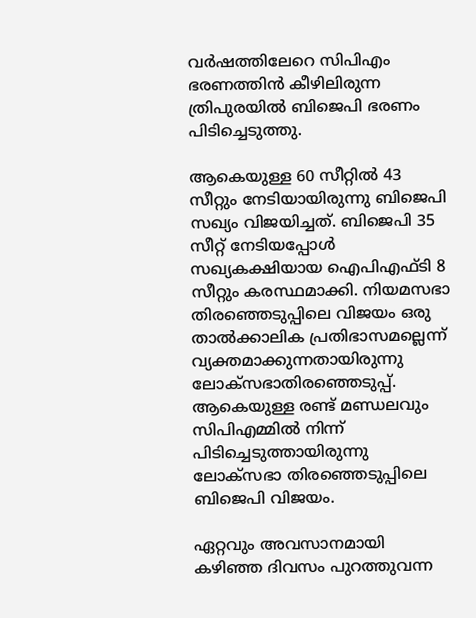വര്‍ഷത്തിലേറെ സിപിഎം ഭരണത്തിന്‍ കീഴിലിരുന്ന ത്രിപുരയില്‍ ബിജെപി ഭരണം പിടിച്ചെടുത്തു.

ആകെയുള്ള 60 സീറ്റില്‍ 43 സീറ്റും നേടിയായിരുന്നു ബിജെപി സഖ്യം വിജയിച്ചത്. ബിജെപി 35 സീറ്റ് നേടിയപ്പോള്‍ സഖ്യകക്ഷിയായ ഐപിഎഫ്ടി 8 സീറ്റും കരസ്ഥമാക്കി. നിയമസഭാ തിരഞ്ഞെടുപ്പിലെ വിജയം ഒരു താല്‍ക്കാലിക പ്രതിഭാസമല്ലെന്ന് വ്യക്തമാക്കുന്നതായിരുന്നു ലോക്സഭാതിരഞ്ഞെടുപ്പ്. ആകെയുള്ള രണ്ട് മണ്ഡലവും സിപിഎമ്മില്‍ നിന്ന് പിടിച്ചെടുത്തായിരുന്നു ലോക്സഭാ തിരഞ്ഞെടുപ്പിലെ ബിജെപി വിജയം.

ഏറ്റവും അവസാനമായി കഴിഞ്ഞ ദിവസം പുറത്തുവന്ന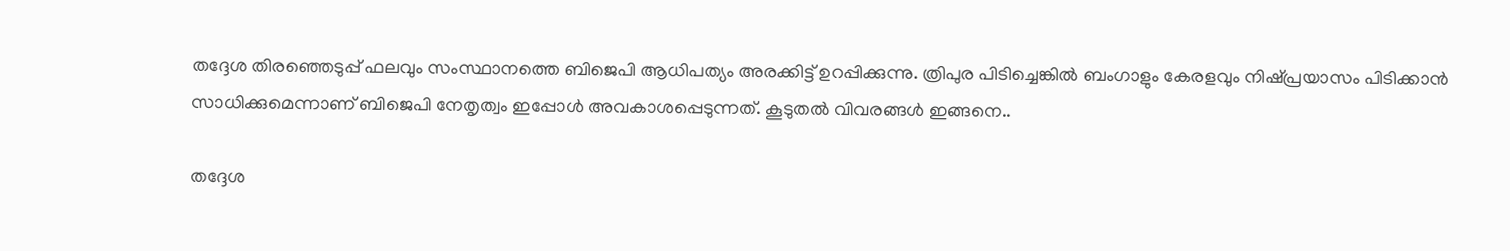തദ്ദേശ തിരഞ്ഞെടുപ്പ് ഫലവും സംസ്ഥാനത്തെ ബിജെപി ആധിപത്യം അരക്കിട്ട് ഉറപ്പിക്കുന്നു. ത്രിപുര പിടിച്ചെങ്കില്‍ ബംഗാളും കേരളവും നിഷ്പ്രയാസം പിടിക്കാന്‍ സാധിക്കുമെന്നാണ് ബിജെപി നേതൃത്വം ഇപ്പോള്‍ അവകാശപ്പെടുന്നത്. കൂടുതല്‍ വിവരങ്ങള്‍ ഇങ്ങനെ..

തദ്ദേശ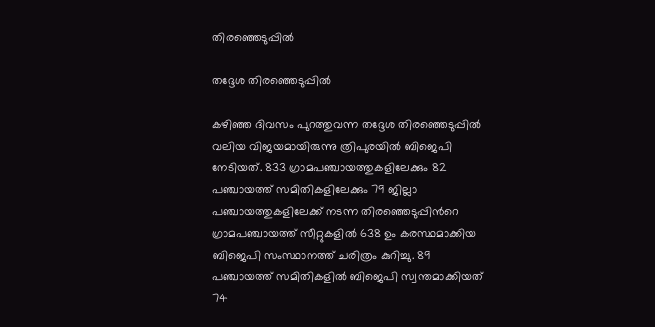തിരഞ്ഞെടുപ്പില്‍

തദ്ദേശ തിരഞ്ഞെടുപ്പില്‍

കഴിഞ്ഞ ദിവസം പുറത്തുവന്ന തദ്ദേശ തിരഞ്ഞെടുപ്പില്‍ വലിയ വിജയമായിരുന്നു ത്രിപുരയില്‍ ബിജെപി നേടിയത്. 833 ഗ്രാമപഞ്ചായത്തുകളിലേക്കും 82 പഞ്ചായത്ത് സമിതികളിലേക്കും 79 ജില്ലാ പഞ്ചായത്തുകളിലേക്ക് നടന്ന തിരഞ്ഞെടുപ്പിന്‍റെ ഗ്രാമപഞ്ചായത്ത് സീറ്റുകളില്‍ 638 ഉം കരസ്ഥമാക്കിയ ബിജെപി സംസ്ഥാനത്ത് ചരിത്രം കുറിച്ചു. 89 പഞ്ചായത്ത് സമിതികളില്‍ ബിജെപി സ്വന്തമാക്കിയത് 74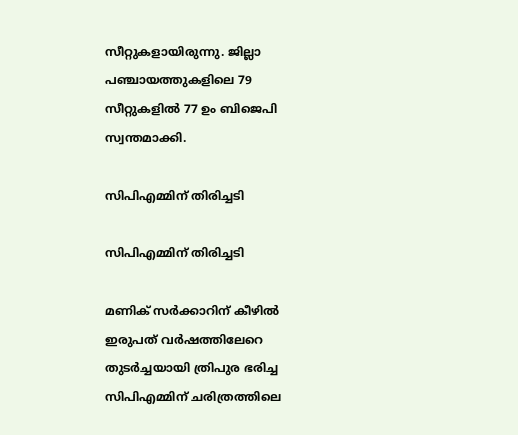സീറ്റുകളായിരുന്നു. ജില്ലാ പഞ്ചായത്തുകളിലെ 79 സീറ്റുകളില്‍ 77 ഉം ബിജെപി സ്വന്തമാക്കി.

സിപിഎമ്മിന് തിരിച്ചടി

സിപിഎമ്മിന് തിരിച്ചടി

മണിക് സര്‍ക്കാറിന് കീഴില്‍ ഇരുപത് വര്‍ഷത്തിലേറെ തുടര്‍ച്ചയായി ത്രിപുര ഭരിച്ച സിപിഎമ്മിന് ചരിത്രത്തിലെ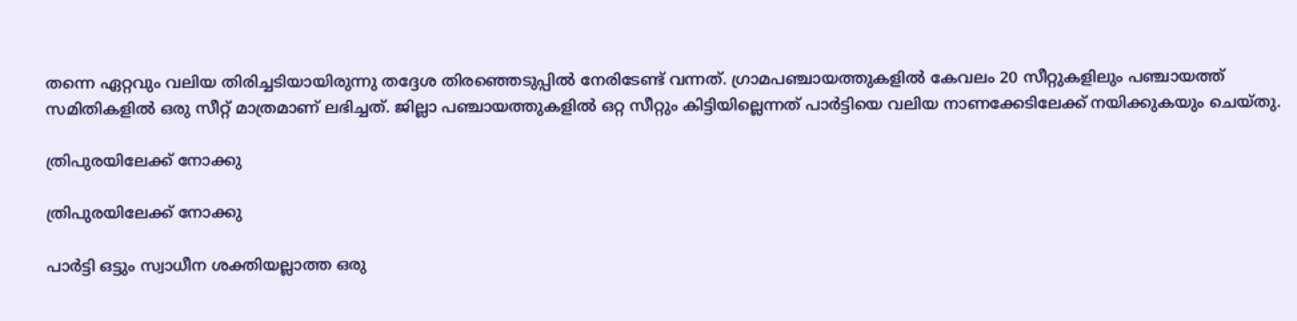തന്നെ ഏറ്റവും വലിയ തിരിച്ചടിയായിരുന്നു തദ്ദേശ തിരഞ്ഞെടുപ്പില്‍ നേരിടേണ്ട് വന്നത്. ഗ്രാമപഞ്ചായത്തുകളില്‍ കേവലം 20 സീറ്റുകളിലും പഞ്ചായത്ത് സമിതികളില്‍ ഒരു സീറ്റ് മാത്രമാണ് ലഭിച്ചത്. ജില്ലാ പഞ്ചായത്തുകളില്‍ ഒറ്റ സീറ്റും കിട്ടിയില്ലെന്നത് പാര്‍ട്ടിയെ വലിയ നാണക്കേടിലേക്ക് നയിക്കുകയും ചെയ്തു.

ത്രിപുരയിലേക്ക് നോക്കു

ത്രിപുരയിലേക്ക് നോക്കു

പാര്‍ട്ടി ഒട്ടും സ്വാധീന ശക്തിയല്ലാത്ത ഒരു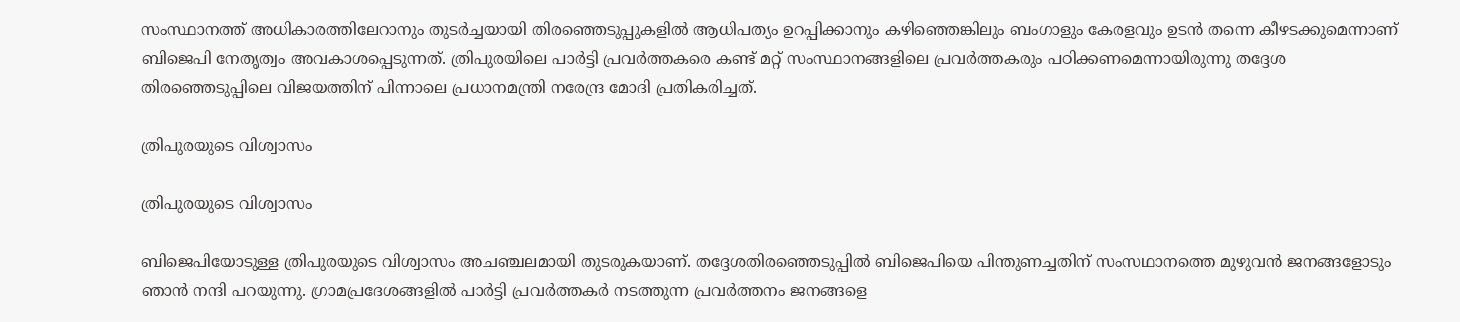സംസ്ഥാനത്ത് അധികാരത്തിലേറാനും തുടര്‍ച്ചയായി തിരഞ്ഞെടുപ്പുകളില്‍ ആധിപത്യം ഉറപ്പിക്കാനും കഴിഞ്ഞെങ്കിലും ബംഗാളും കേരളവും ഉടന്‍ തന്നെ കീഴടക്കുമെന്നാണ് ബിജെപി നേതൃത്വം അവകാശപ്പെടുന്നത്. ത്രിപുരയിലെ പാര്‍ട്ടി പ്രവര്‍ത്തകരെ കണ്ട് മറ്റ് സംസ്ഥാനങ്ങളിലെ പ്രവര്‍ത്തകരും പഠിക്കണമെന്നായിരുന്നു തദ്ദേശ തിരഞ്ഞെടുപ്പിലെ വിജയത്തിന് പിന്നാലെ പ്രധാനമന്ത്രി നരേന്ദ്ര മോദി പ്രതികരിച്ചത്.

ത്രിപുരയുടെ വിശ്വാസം

ത്രിപുരയുടെ വിശ്വാസം

ബിജെപിയോടുള്ള ത്രിപുരയുടെ വിശ്വാസം അചഞ്ചലമായി തുടരുകയാണ്. തദ്ദേശതിരഞ്ഞെടുപ്പില്‍ ബിജെപിയെ പിന്തുണച്ചതിന് സംസഥാനത്തെ മുഴുവന്‍ ജനങ്ങളോടും ഞാന്‍ നന്ദി പറയുന്നു. ഗ്രാമപ്രദേശങ്ങളില്‍ പാര്‍ട്ടി പ്രവര്‍ത്തകര്‍ നടത്തുന്ന പ്രവര്‍ത്തനം ജനങ്ങളെ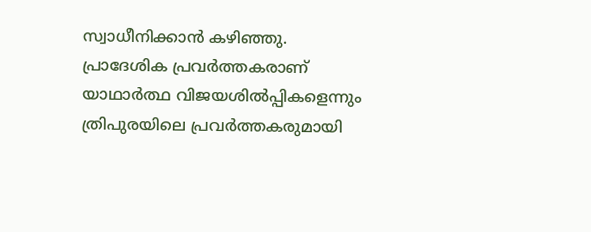സ്വാധീനിക്കാന്‍ കഴിഞ്ഞു. പ്രാദേശിക പ്രവര്‍ത്തകരാണ് യാഥാര്‍ത്ഥ വിജയശില്‍പ്പികളെന്നും ത്രിപുരയിലെ പ്രവര്‍ത്തകരുമായി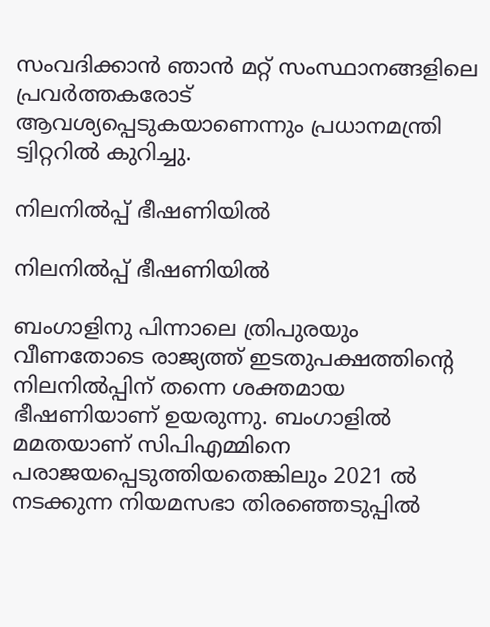സംവദിക്കാന്‍ ഞാന്‍ മറ്റ് സംസ്ഥാനങ്ങളിലെ പ്രവര്‍ത്തകരോട് ആവശ്യപ്പെടുകയാണെന്നും പ്രധാനമന്ത്രി ട്വിറ്ററില്‍ കുറിച്ചു.

നിലനില്‍പ്പ് ഭീഷണിയില്‍

നിലനില്‍പ്പ് ഭീഷണിയില്‍

ബംഗാളിനു പിന്നാലെ ത്രിപുരയും വീണതോടെ രാജ്യത്ത് ഇടതുപക്ഷത്തിന്‍റെ നിലനില്‍പ്പിന് തന്നെ ശക്തമായ ഭീഷണിയാണ് ഉയരുന്നു. ബംഗാളില്‍ മമതയാണ് സിപിഎമ്മിനെ പരാജയപ്പെടുത്തിയതെങ്കിലും 2021 ല്‍ നടക്കുന്ന നിയമസഭാ തിരഞ്ഞെടുപ്പില്‍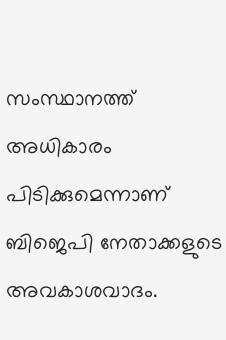സംസ്ഥാനത്ത് അധികാരം പിടിക്കുമെന്നാണ് ബിജെപി നേതാക്കളുടെ അവകാശവാദം.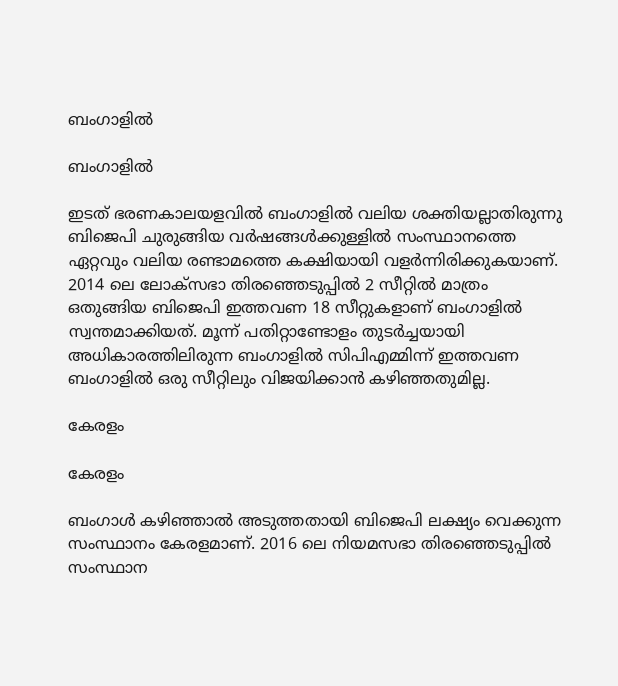ബംഗാളില്‍

ബംഗാളില്‍

ഇടത് ഭരണകാലയളവില്‍ ബംഗാളില്‍ വലിയ ശക്തിയല്ലാതിരുന്നു ബിജെപി ചുരുങ്ങിയ വര്‍ഷങ്ങള്‍ക്കുള്ളില്‍ സംസ്ഥാനത്തെ ഏറ്റവും വലിയ രണ്ടാമത്തെ കക്ഷിയായി വളര്‍ന്നിരിക്കുകയാണ്. 2014 ലെ ലോക്സഭാ തിരഞ്ഞെടുപ്പില്‍ 2 സീറ്റില്‍ മാത്രം ഒതുങ്ങിയ ബിജെപി ഇത്തവണ 18 സീറ്റുകളാണ് ബംഗാളില്‍ സ്വന്തമാക്കിയത്. മൂന്ന് പതിറ്റാണ്ടോളം തുടര്‍ച്ചയായി അധികാരത്തിലിരുന്ന ബംഗാളില്‍ സിപിഎമ്മിന്ന് ഇത്തവണ ബംഗാളില്‍ ഒരു സീറ്റിലും വിജയിക്കാന്‍ കഴിഞ്ഞതുമില്ല.

കേരളം

കേരളം

ബംഗാള്‍ കഴിഞ്ഞാല്‍ അടുത്തതായി ബിജെപി ലക്ഷ്യം വെക്കുന്ന സംസ്ഥാനം കേരളമാണ്. 2016 ലെ നിയമസഭാ തിരഞ്ഞെടുപ്പില്‍ സംസ്ഥാന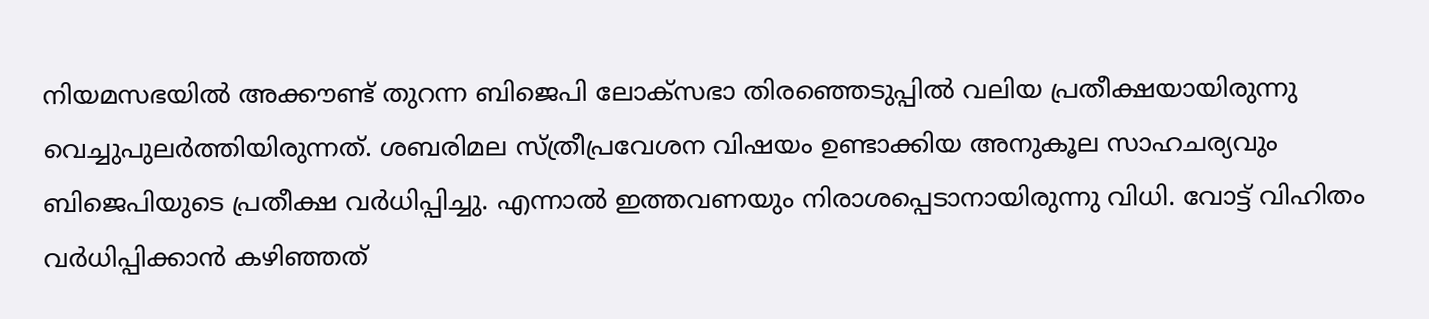നിയമസഭയില്‍ അക്കൗണ്ട് തുറന്ന ബിജെപി ലോക്സഭാ തിരഞ്ഞെടുപ്പില്‍ വലിയ പ്രതീക്ഷയായിരുന്നു വെച്ചുപുലര്‍ത്തിയിരുന്നത്. ശബരിമല സ്ത്രീപ്രവേശന വിഷയം ഉണ്ടാക്കിയ അനുകൂല സാഹചര്യവും ബിജെപിയുടെ പ്രതീക്ഷ വര്‍ധിപ്പിച്ചു. എന്നാല്‍ ഇത്തവണയും നിരാശപ്പെടാനായിരുന്നു വിധി. വോട്ട് വിഹിതം വര്‍ധിപ്പിക്കാന്‍ കഴിഞ്ഞത്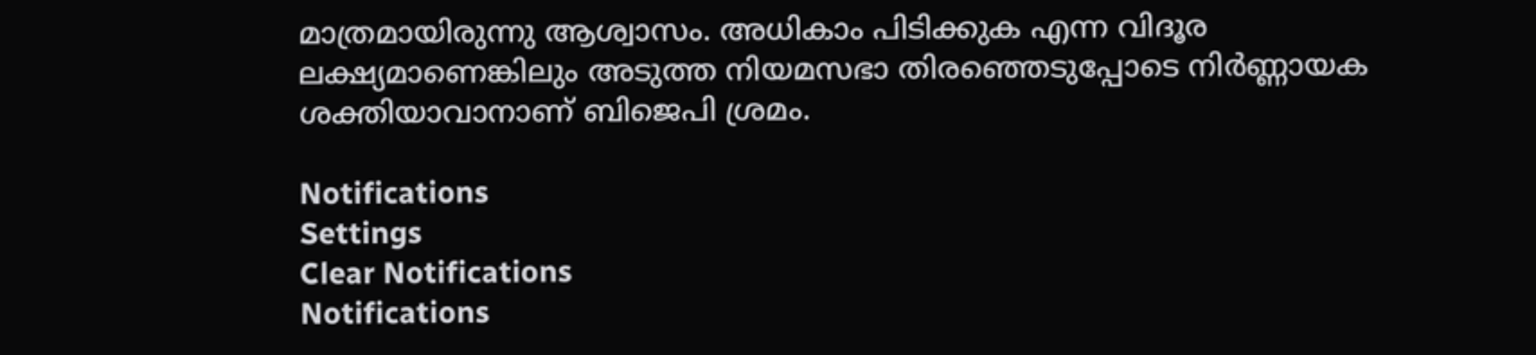മാത്രമായിരുന്നു ആശ്വാസം. അധികാം പിടിക്കുക എന്ന വിദൂര ലക്ഷ്യമാണെങ്കിലും അടുത്ത നിയമസഭാ തിരഞ്ഞെടുപ്പോടെ നിര്‍ണ്ണായക ശക്തിയാവാനാണ് ബിജെപി ശ്രമം.

Notifications
Settings
Clear Notifications
Notifications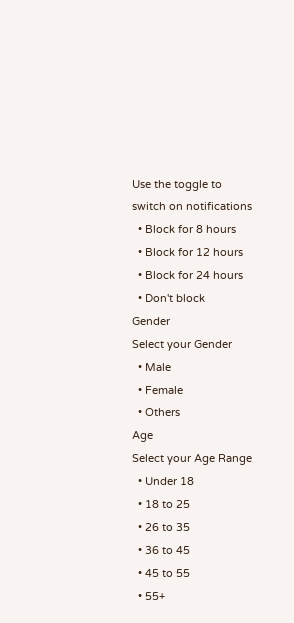Use the toggle to switch on notifications
  • Block for 8 hours
  • Block for 12 hours
  • Block for 24 hours
  • Don't block
Gender
Select your Gender
  • Male
  • Female
  • Others
Age
Select your Age Range
  • Under 18
  • 18 to 25
  • 26 to 35
  • 36 to 45
  • 45 to 55
  • 55+